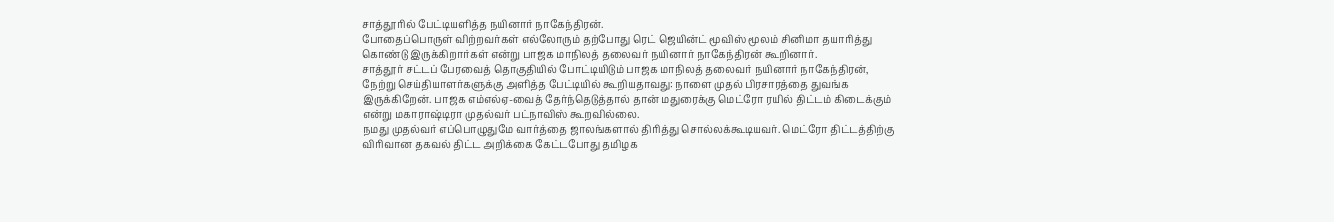சாத்தூரில் பேட்டியளித்த நயினார் நாகேந்திரன்.
போதைப்பொருள் விற்றவர்கள் எல்லோரும் தற்போது ரெட் ஜெயின்ட் மூவிஸ் மூலம் சினிமா தயாரித்து கொண்டு இருக்கிறார்கள் என்று பாஜக மாநிலத் தலைவர் நயினார் நாகேந்திரன் கூறினார்.
சாத்தூர் சட்டப் பேரவைத் தொகுதியில் போட்டியிடும் பாஜக மாநிலத் தலைவர் நயினார் நாகேந்திரன், நேற்று செய்தியாளர்களுக்கு அளித்த பேட்டியில் கூறியதாவது: நாளை முதல் பிரசாரத்தை துவங்க இருக்கிறேன். பாஜக எம்எல்ஏ-வைத் தேர்ந்தெடுத்தால் தான் மதுரைக்கு மெட்ரோ ரயில் திட்டம் கிடைக்கும் என்று மகாராஷ்டிரா முதல்வர் பட்நாவிஸ் கூறவில்லை.
நமது முதல்வர் எப்பொழுதுமே வார்த்தை ஜாலங்களால் திரித்து சொல்லக்கூடியவர். மெட்ரோ திட்டத்திற்கு விரிவான தகவல் திட்ட அறிக்கை கேட்டபோது தமிழக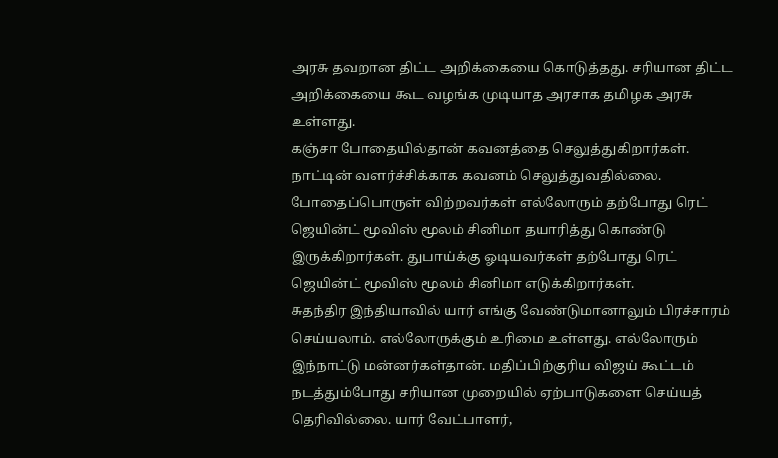அரசு தவறான திட்ட அறிக்கையை கொடுத்தது. சரியான திட்ட அறிக்கையை கூட வழங்க முடியாத அரசாக தமிழக அரசு உள்ளது.
கஞ்சா போதையில்தான் கவனத்தை செலுத்துகிறார்கள். நாட்டின் வளர்ச்சிக்காக கவனம் செலுத்துவதில்லை. போதைப்பொருள் விற்றவர்கள் எல்லோரும் தற்போது ரெட் ஜெயின்ட் மூவிஸ் மூலம் சினிமா தயாரித்து கொண்டு இருக்கிறார்கள். துபாய்க்கு ஓடியவர்கள் தற்போது ரெட் ஜெயின்ட் மூவிஸ் மூலம் சினிமா எடுக்கிறார்கள்.
சுதந்திர இந்தியாவில் யார் எங்கு வேண்டுமானாலும் பிரச்சாரம் செய்யலாம். எல்லோருக்கும் உரிமை உள்ளது. எல்லோரும் இந்நாட்டு மன்னர்கள்தான். மதிப்பிற்குரிய விஜய் கூட்டம் நடத்தும்போது சரியான முறையில் ஏற்பாடுகளை செய்யத் தெரிவில்லை. யார் வேட்பாளர்,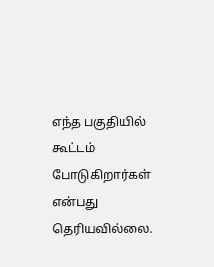எந்த பகுதியில் கூட்டம் போடுகிறார்கள் என்பது தெரியவில்லை.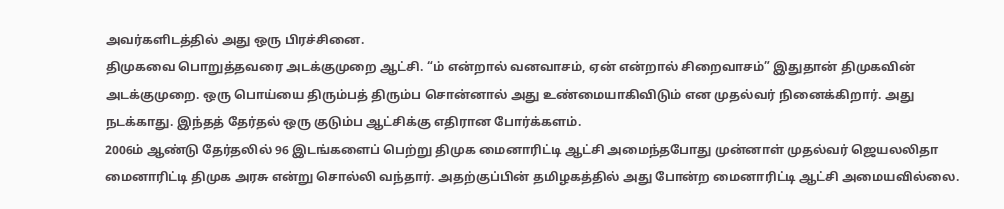அவர்களிடத்தில் அது ஒரு பிரச்சினை.
திமுகவை பொறுத்தவரை அடக்குமுறை ஆட்சி. “ம் என்றால் வனவாசம், ஏன் என்றால் சிறைவாசம்” இதுதான் திமுகவின் அடக்குமுறை. ஒரு பொய்யை திரும்பத் திரும்ப சொன்னால் அது உண்மையாகிவிடும் என முதல்வர் நினைக்கிறார். அது நடக்காது. இந்தத் தேர்தல் ஒரு குடும்ப ஆட்சிக்கு எதிரான போர்க்களம்.
2006ம் ஆண்டு தேர்தலில் 96 இடங்களைப் பெற்று திமுக மைனாரிட்டி ஆட்சி அமைந்தபோது முன்னாள் முதல்வர் ஜெயலலிதா மைனாரிட்டி திமுக அரசு என்று சொல்லி வந்தார். அதற்குப்பின் தமிழகத்தில் அது போன்ற மைனாரிட்டி ஆட்சி அமையவில்லை.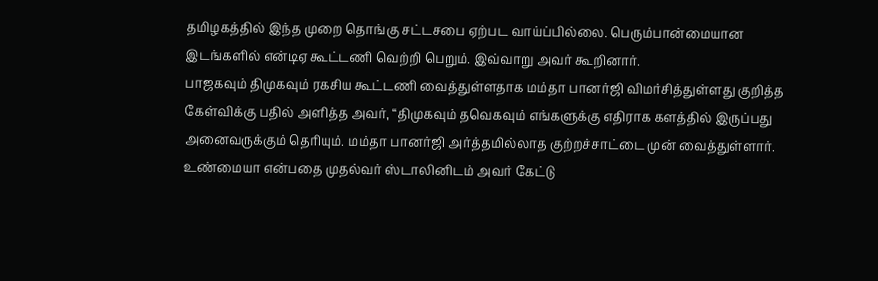தமிழகத்தில் இந்த முறை தொங்கு சட்டசபை ஏற்பட வாய்ப்பில்லை. பெரும்பான்மையான இடங்களில் என்டிஏ கூட்டணி வெற்றி பெறும். இவ்வாறு அவர் கூறினார்.
பாஜகவும் திமுகவும் ரகசிய கூட்டணி வைத்துள்ளதாக மம்தா பானர்ஜி விமர்சித்துள்ளது குறித்த கேள்விக்கு பதில் அளித்த அவர், “திமுகவும் தவெகவும் எங்களுக்கு எதிராக களத்தில் இருப்பது அனைவருக்கும் தெரியும். மம்தா பானர்ஜி அர்த்தமில்லாத குற்றச்சாட்டை முன் வைத்துள்ளார். உண்மையா என்பதை முதல்வர் ஸ்டாலினிடம் அவர் கேட்டு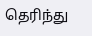தெரிந்து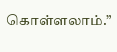கொள்ளலாம்.”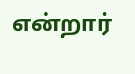என்றார்